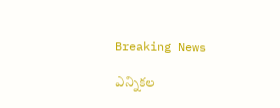Breaking News

ఎన్నికల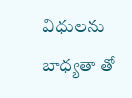విధులను బాధ్యతా తో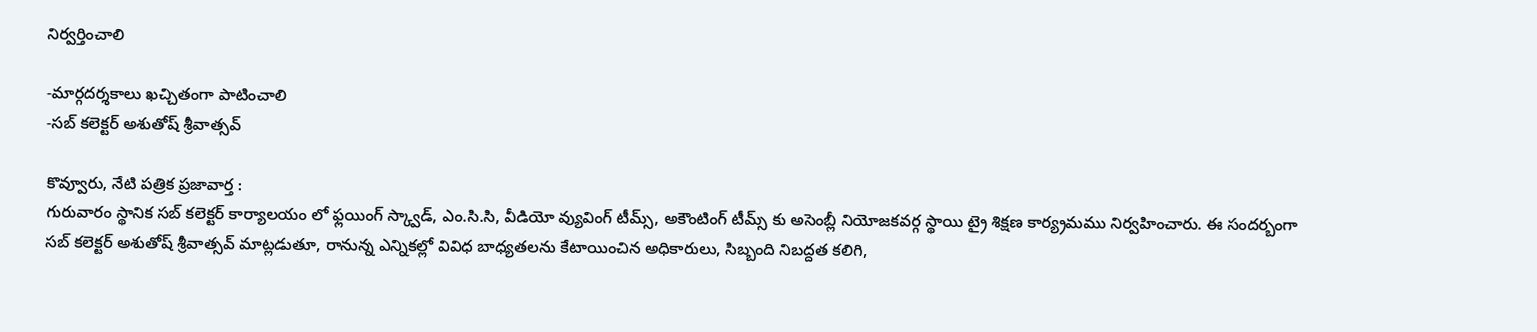నిర్వర్తించాలి

-మార్గదర్శకాలు ఖచ్చితంగా పాటించాలి
-సబ్ కలెక్టర్ అశుతోష్ శ్రీవాత్సవ్

కొవ్వూరు, నేటి పత్రిక ప్రజావార్త :
గురువారం స్థానిక సబ్ కలెక్టర్ కార్యాలయం లో ఫ్లయింగ్ స్క్వాడ్, ఎం.సి.సి, వీడియో వ్యువింగ్ టీమ్స్, అకౌంటింగ్ టీమ్స్ కు అసెంబ్లీ నియోజకవర్గ స్థాయి ట్రై శిక్షణ కార్య్రమము నిర్వహించారు. ఈ సందర్బంగా సబ్ కలెక్టర్ అశుతోష్ శ్రీవాత్సవ్ మాట్లడుతూ, రానున్న ఎన్నికల్లో వివిధ బాధ్యతలను కేటాయించిన అధికారులు, సిబ్బంది నిబద్దత కలిగి,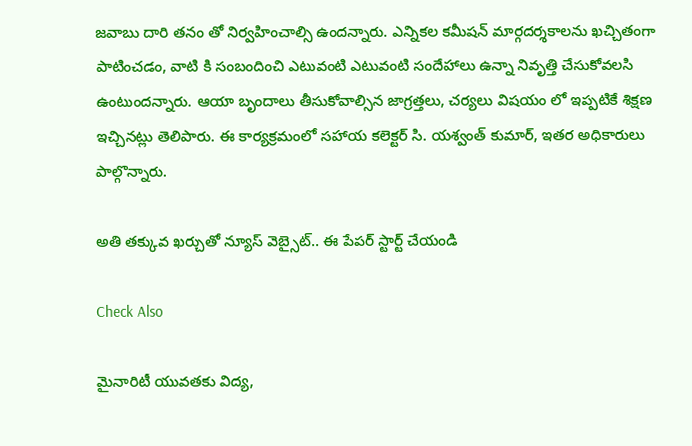జవాబు దారి తనం తో నిర్వహించాల్సి ఉందన్నారు. ఎన్నికల కమీషన్ మార్గదర్శకాలను ఖచ్చితంగా పాటించడం, వాటి కి సంబందించి ఎటువంటి ఎటువంటి సందేహాలు ఉన్నా నివృత్తి చేసుకోవలసి ఉంటుందన్నారు. ఆయా బృందాలు తీసుకోవాల్సిన జాగ్రత్తలు, చర్యలు విషయం లో ఇప్పటికే శిక్షణ ఇచ్చినట్లు తెలిపారు. ఈ కార్యక్రమంలో సహాయ కలెక్టర్ సి. యశ్వంత్ కుమార్, ఇతర అధికారులు పాల్గొన్నారు.

అతి తక్కువ ఖర్చుతో న్యూస్ వెబ్సైట్.. ఈ పేపర్ స్టార్ట్ చేయండి

Check Also

మైనారిటీ యువతకు విద్య,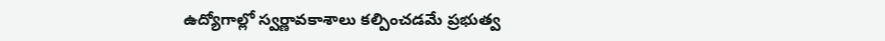ఉద్యోగాల్లో స్వర్ణావకాశాలు కల్పించడమే ప్రభుత్వ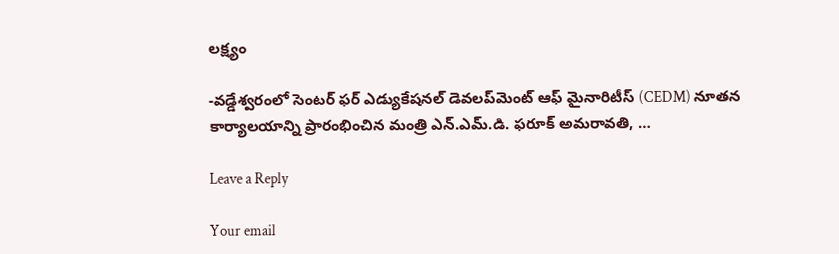లక్ష్యం

-వడ్డేశ్వరంలో సెంటర్ ఫర్ ఎడ్యుకేషనల్ డెవలప్‌మెంట్ ఆఫ్ మైనారిటీస్ (CEDM) నూతన కార్యాలయాన్ని ప్రారంభించిన మంత్రి ఎన్.ఎమ్.డి. ఫరూక్ అమరావతి, …

Leave a Reply

Your email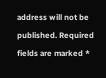address will not be published. Required fields are marked *